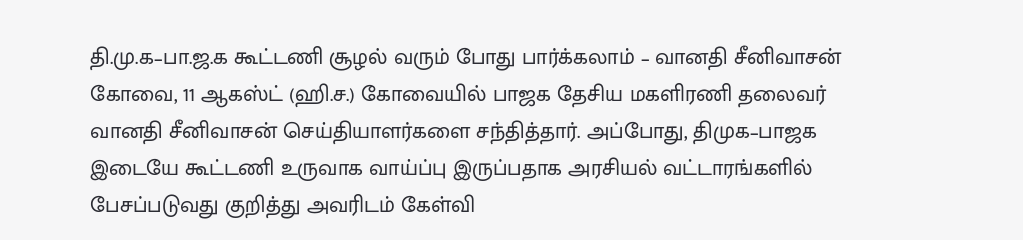தி.மு.க–பா.ஜ.க கூட்டணி சூழல் வரும் போது பார்க்கலாம் – வானதி சீனிவாசன்
கோவை, 11 ஆகஸ்ட் (ஹி.ச.) கோவையில் பாஜக தேசிய மகளிரணி தலைவர் வானதி சீனிவாசன் செய்தியாளர்களை சந்தித்தார். அப்போது, திமுக–பாஜக இடையே கூட்டணி உருவாக வாய்ப்பு இருப்பதாக அரசியல் வட்டாரங்களில் பேசப்படுவது குறித்து அவரிடம் கேள்வி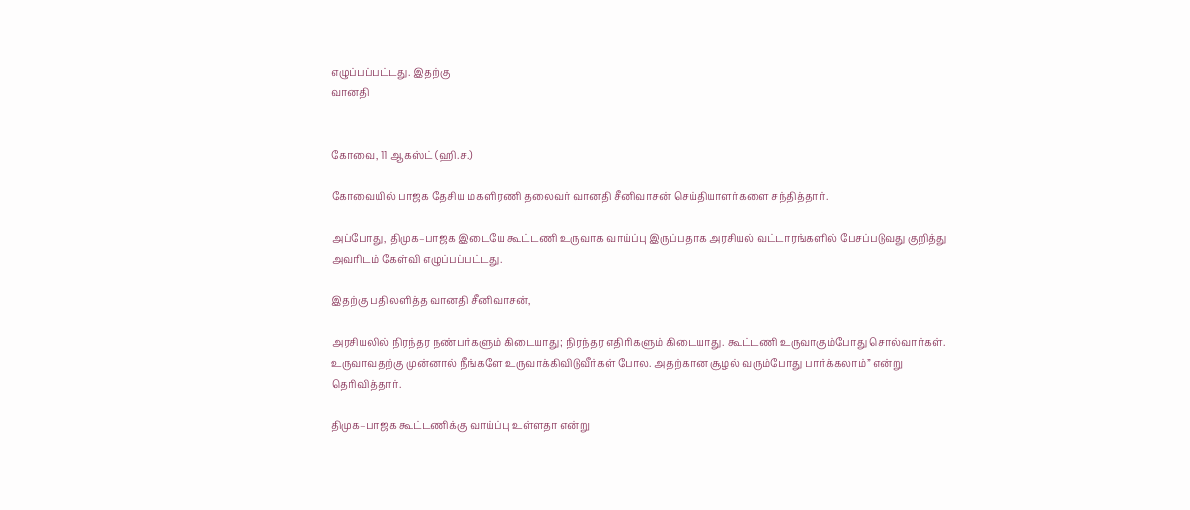எழுப்பப்பட்டது. இதற்கு
வானதி


கோவை, 11 ஆகஸ்ட் (ஹி.ச.)

கோவையில் பாஜக தேசிய மகளிரணி தலைவர் வானதி சீனிவாசன் செய்தியாளர்களை சந்தித்தார்.

அப்போது, திமுக–பாஜக இடையே கூட்டணி உருவாக வாய்ப்பு இருப்பதாக அரசியல் வட்டாரங்களில் பேசப்படுவது குறித்து அவரிடம் கேள்வி எழுப்பப்பட்டது.

இதற்கு பதிலளித்த வானதி சீனிவாசன்,

அரசியலில் நிரந்தர நண்பர்களும் கிடையாது; நிரந்தர எதிரிகளும் கிடையாது. கூட்டணி உருவாகும்போது சொல்வார்கள். உருவாவதற்கு முன்னால் நீங்களே உருவாக்கிவிடுவீர்கள் போல. அதற்கான சூழல் வரும்போது பார்க்கலாம்” என்று தெரிவித்தார்.

திமுக–பாஜக கூட்டணிக்கு வாய்ப்பு உள்ளதா என்று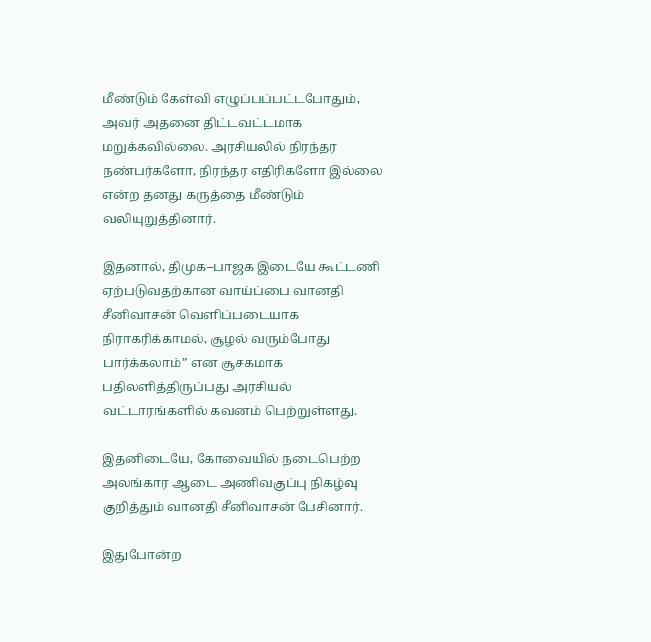மீண்டும் கேள்வி எழுப்பப்பட்டபோதும், அவர் அதனை திட்டவட்டமாக மறுக்கவில்லை. அரசியலில் நிரந்தர நண்பர்களோ, நிரந்தர எதிரிகளோ இல்லை என்ற தனது கருத்தை மீண்டும் வலியுறுத்தினார்.

இதனால், திமுக–பாஜக இடையே கூட்டணி ஏற்படுவதற்கான வாய்ப்பை வானதி சீனிவாசன் வெளிப்படையாக நிராகரிக்காமல், சூழல் வரும்போது பார்க்கலாம்” என சூசகமாக பதிலளித்திருப்பது அரசியல் வட்டாரங்களில் கவனம் பெற்றுள்ளது.

இதனிடையே, கோவையில் நடைபெற்ற அலங்கார ஆடை அணிவகுப்பு நிகழ்வு குறித்தும் வானதி சீனிவாசன் பேசினார்.

இதுபோன்ற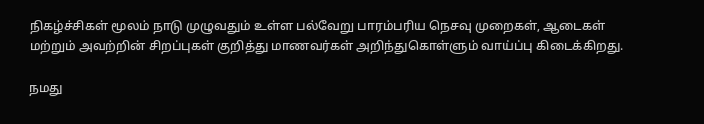நிகழ்ச்சிகள் மூலம் நாடு முழுவதும் உள்ள பல்வேறு பாரம்பரிய நெசவு முறைகள், ஆடைகள் மற்றும் அவற்றின் சிறப்புகள் குறித்து மாணவர்கள் அறிந்துகொள்ளும் வாய்ப்பு கிடைக்கிறது.

நமது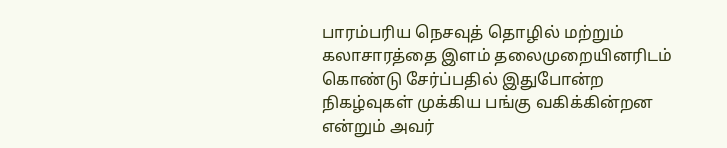பாரம்பரிய நெசவுத் தொழில் மற்றும் கலாசாரத்தை இளம் தலைமுறையினரிடம் கொண்டு சேர்ப்பதில் இதுபோன்ற நிகழ்வுகள் முக்கிய பங்கு வகிக்கின்றன என்றும் அவர்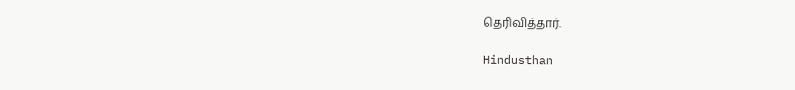தெரிவித்தார்.

Hindusthan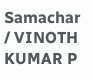Samachar / VINOTH KUMAR P